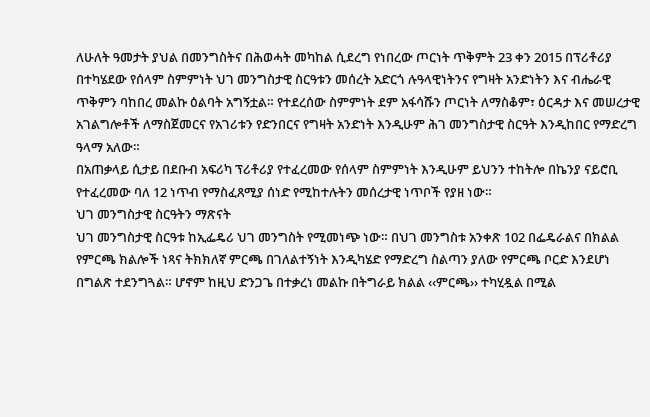ለሁለት ዓመታት ያህል በመንግስትና በሕወሓት መካከል ሲደረግ የነበረው ጦርነት ጥቅምት 23 ቀን 2015 በፕሪቶሪያ በተካሄደው የሰላም ስምምነት ህገ መንግስታዊ ስርዓቱን መሰረት አድርጎ ሉዓላዊነትንና የግዛት አንድነትን እና ብሔራዊ ጥቅምን ባከበረ መልኩ ዕልባት አግኝቷል። የተደረሰው ስምምነት ደም አፋሳሹን ጦርነት ለማስቆም፣ ዕርዳታ እና መሠረታዊ አገልግሎቶች ለማስጀመርና የአገሪቱን የድንበርና የግዛት አንድነት እንዲሁም ሕገ መንግስታዊ ስርዓት እንዲከበር የማድረግ ዓላማ አለው።
በአጠቃላይ ሲታይ በደቡብ አፍሪካ ፕሪቶሪያ የተፈረመው የሰላም ስምምነት እንዲሁም ይህንን ተከትሎ በኬንያ ናይሮቢ የተፈረመው ባለ 12 ነጥብ የማስፈጸሚያ ሰነድ የሚከተሉትን መሰረታዊ ነጥቦች የያዘ ነው።
ህገ መንግስታዊ ስርዓትን ማጽናት
ህገ መንግስታዊ ስርዓቱ ከኢፌዴሪ ህገ መንግስት የሚመነጭ ነው። በህገ መንግስቱ አንቀጽ 102 በፌዴራልና በክልል የምርጫ ክልሎች ነጻና ትክክለኛ ምርጫ በገለልተኝነት እንዲካሄድ የማድረግ ስልጣን ያለው የምርጫ ቦርድ እንደሆነ በግልጽ ተደንግጓል። ሆኖም ከዚህ ድንጋጌ በተቃረነ መልኩ በትግራይ ክልል ‹‹ምርጫ›› ተካሂዷል በሚል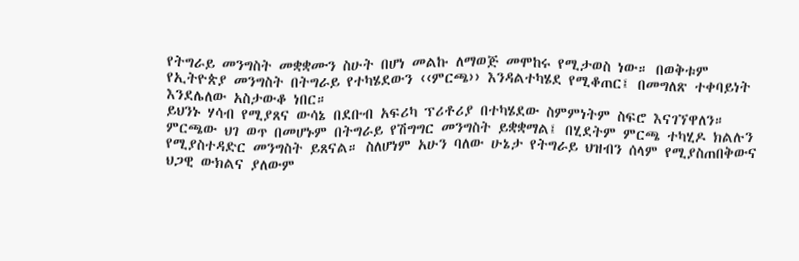የትግራይ መንግስት መቋቋሙን ስሁት በሆነ መልኩ ለማወጅ መሞከሩ የሚታወስ ነው። በወቅቱም የኢትዮጵያ መንግስት በትግራይ የተካሄደውን ‹‹ምርጫ›› እንዳልተካሄደ የሚቆጠር፤ በመግለጽ ተቀባይነት እንደሌለው አስታውቆ ነበር።
ይህንኑ ሃሳብ የሚያጸና ውሳኔ በደቡብ አፍሪካ ፕሪቶሪያ በተካሄደው ስምምነትም ስፍሮ እናገኘዋለን። ምርጫው ህገ ወጥ በመሆኑም በትግራይ የሽግግር መንግስት ይቋቋማል፤ በሂደትም ምርጫ ተካሂዶ ክልሉን የሚያስተዳድር መንግስት ይጸናል። ስለሆነም አሁን ባለው ሁኔታ የትግራይ ህዝብን ሰላም የሚያስጠበቅውና ህጋዊ ውክልና ያለውም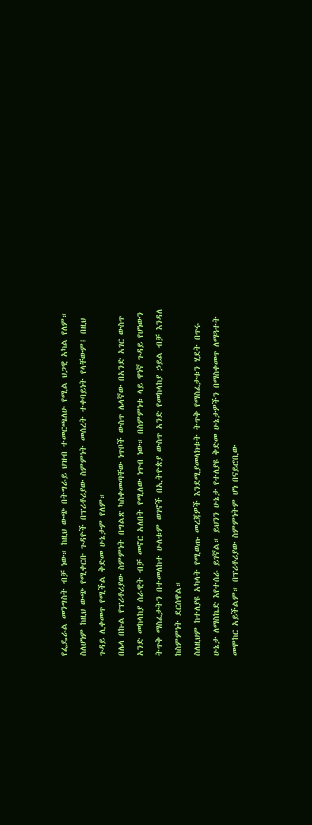የፌዴራል መንግስት ብቻ ነው። ከዚህ ውጭ በትግራይ ህዝብ ተመርጫለሁ የሚል ህጋዊ አካል የለም። ስለሆነም ከዚህ ውጭ የሚቀርቡ ጉዳዮች በፕሪቶሪያው ስምምነት መሰረት ተቀባይነት የላቸውም፤ በዚህ ጉዳይ ሊቀመጥ የሚችል ቅድመ ሁኔታም የለም።
በሌላ በኩል የፕሪቶሪያው ስምምነት በግልጽ ካስቀመጣቸው ነጥቦች ውስጥ ሌላኛው በአንድ አገር ውስጥ አንድ መከላከያ ሰራዊት ብቻ መኖር አለበት የሚለው ነጥብ ነው። በስምምነቱ ላይ ዋነኛ ጉዳይ የሆነውን ትጥቅ ማስፈታትን በተመለከተ ሁለቱም ወገኖች በኢትዮጵያ ውስጥ አንድ የመከላከያ ኃይል ብቻ እንዳለ ከስምምነት ደርሰዋል።
ስለዚህም ከተለያዩ አካላት የሚወጡ መረጃዎች እንደሚያመላክቱት ትጥቅ የማስፈታቱን ሂደት በጥሩ ሁኔታ ለማስኬድ እየተሰራ ይገኛል። ይህንን ሁኔታ የተለያዩ ቅድመ ሁኔታዎችን በማስቀመጥ ለማጓተት መሞከር አይችልም። በፕሪቶሪያው ስምምነትም ሆነ በናይሮቢው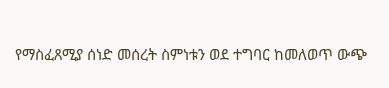የማስፈጸሚያ ሰነድ መሰረት ስምነቱን ወደ ተግባር ከመለወጥ ውጭ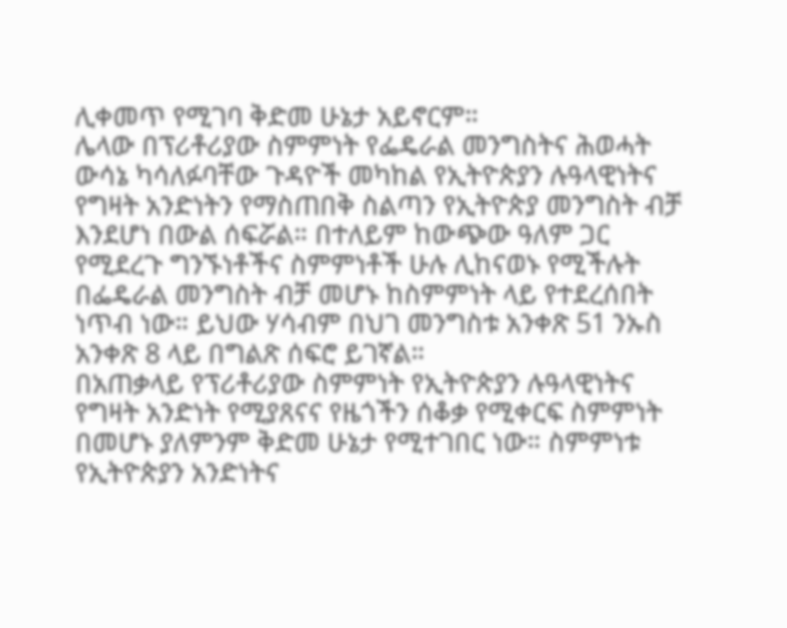ሊቀመጥ የሚገባ ቅድመ ሁኔታ አይኖርም።
ሌላው በፕሪቶሪያው ስምምነት የፌዴራል መንግስትና ሕወሓት ውሳኔ ካሳለፉባቸው ጉዳዮች መካከል የኢትዮጵያን ሉዓላዊነትና የግዛት አንድነትን የማስጠበቅ ስልጣን የኢትዮጵያ መንግስት ብቻ እንደሆነ በውል ሰፍሯል። በተለይም ከውጭው ዓለም ጋር የሚደረጉ ግንኙነቶችና ስምምነቶች ሁሉ ሊከናወኑ የሚችሉት በፌዴራል መንግስት ብቻ መሆኑ ከስምምነት ላይ የተደረሰበት ነጥብ ነው። ይህው ሃሳብም በህገ መንግስቱ አንቀጽ 51 ንኡስ አንቀጽ 8 ላይ በግልጽ ሰፍሮ ይገኛል።
በአጠቃላይ የፕሪቶሪያው ስምምነት የኢትዮጵያን ሉዓላዊነትና የግዛት አንድነት የሚያጸናና የዜጎችን ሰቆቃ የሚቀርፍ ስምምነት በመሆኑ ያለምንም ቅድመ ሁኔታ የሚተገበር ነው። ስምምነቱ የኢትዮጵያን አንድነትና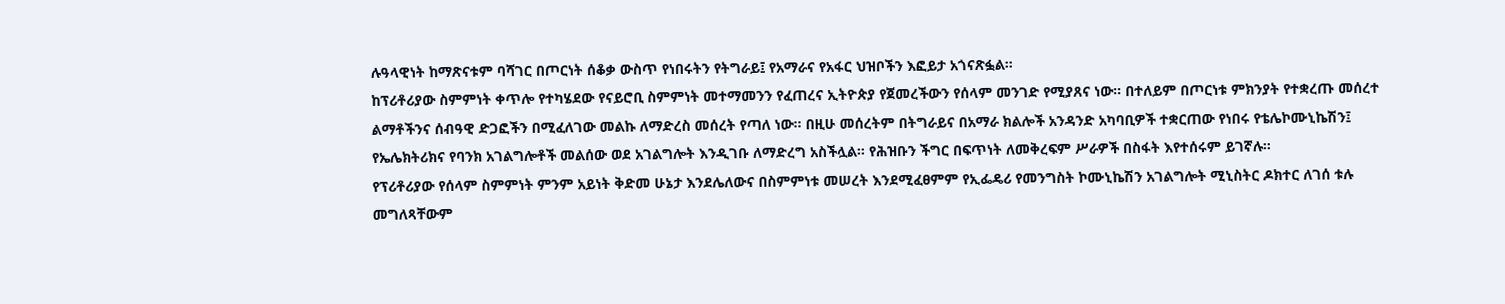ሉዓላዊነት ከማጽናቱም ባሻገር በጦርነት ሰቆቃ ውስጥ የነበሩትን የትግራይ፤ የአማራና የአፋር ህዝቦችን እፎይታ አጎናጽፏል።
ከፕሪቶሪያው ስምምነት ቀጥሎ የተካሄደው የናይሮቢ ስምምነት መተማመንን የፈጠረና ኢትዮጵያ የጀመረችውን የሰላም መንገድ የሚያጸና ነው። በተለይም በጦርነቱ ምክንያት የተቋረጡ መሰረተ ልማቶችንና ሰብዓዊ ድጋፎችን በሚፈለገው መልኩ ለማድረስ መሰረት የጣለ ነው። በዚሁ መሰረትም በትግራይና በአማራ ክልሎች አንዳንድ አካባቢዎች ተቋርጠው የነበሩ የቴሌኮሙኒኬሽን፤ የኤሌክትሪክና የባንክ አገልግሎቶች መልሰው ወደ አገልግሎት እንዲገቡ ለማድረግ አስችሏል። የሕዝቡን ችግር በፍጥነት ለመቅረፍም ሥራዎች በስፋት እየተሰሩም ይገኛሉ።
የፕሪቶሪያው የሰላም ስምምነት ምንም አይነት ቅድመ ሁኔታ እንደሌለውና በስምምነቱ መሠረት እንደሚፈፀምም የኢፌዴሪ የመንግስት ኮሙኒኬሽን አገልግሎት ሚኒስትር ዶክተር ለገሰ ቱሉ መግለጻቸውም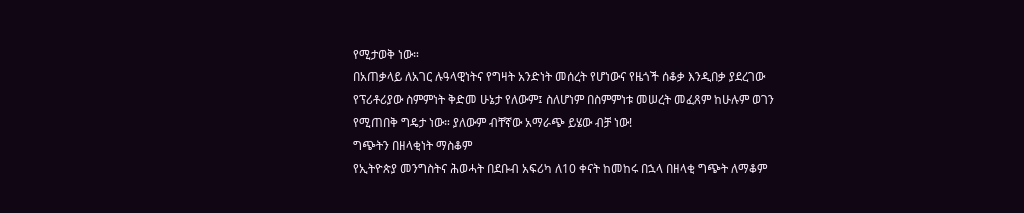የሚታወቅ ነው።
በአጠቃላይ ለአገር ሉዓላዊነትና የግዛት አንድነት መሰረት የሆነውና የዜጎች ሰቆቃ እንዲበቃ ያደረገው የፕሪቶሪያው ስምምነት ቅድመ ሁኔታ የለውም፤ ስለሆነም በስምምነቱ መሠረት መፈጸም ከሁሉም ወገን የሚጠበቅ ግዴታ ነው። ያለውም ብቸኛው አማራጭ ይሄው ብቻ ነው!
ግጭትን በዘላቂነት ማስቆም
የኢትዮጵያ መንግስትና ሕወሓት በደቡብ አፍሪካ ለ10 ቀናት ከመከሩ በኋላ በዘላቂ ግጭት ለማቆም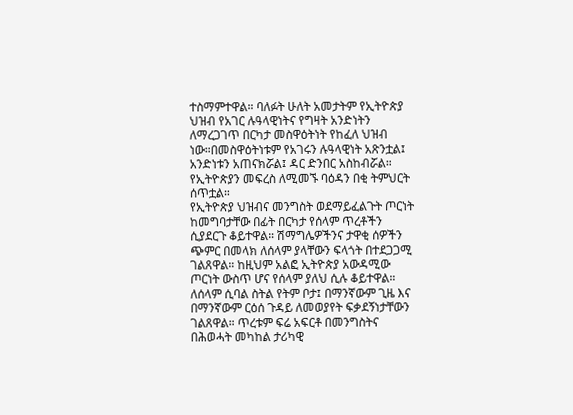ተስማምተዋል። ባለፉት ሁለት አመታትም የኢትዮጵያ ህዝብ የአገር ሉዓላዊነትና የግዛት አንድነትን ለማረጋገጥ በርካታ መስዋዕትነት የከፈለ ህዝብ ነው።በመስዋዕትነቱም የአገሩን ሉዓላዊነት አጽንቷል፤ አንድነቱን አጠናክሯል፤ ዳር ድንበር አስከብሯል። የኢትዮጵያን መፍረስ ለሚመኙ ባዕዳን በቂ ትምህርት ሰጥቷል።
የኢትዮጵያ ህዝብና መንግስት ወደማይፈልጉት ጦርነት ከመግባታቸው በፊት በርካታ የሰላም ጥረቶችን ሲያደርጉ ቆይተዋል። ሽማግሌዎችንና ታዋቂ ሰዎችን ጭምር በመላክ ለሰላም ያላቸውን ፍላጎት በተደጋጋሚ ገልጸዋል። ከዚህም አልፎ ኢትዮጵያ አውዳሚው ጦርነት ውስጥ ሆና የሰላም ያለህ ሲሉ ቆይተዋል። ለሰላም ሲባል ስትል የትም ቦታ፤ በማንኛውም ጊዜ እና በማንኛውም ርዕሰ ጉዳይ ለመወያየት ፍቃደኝነታቸውን ገልጸዋል። ጥረቱም ፍሬ አፍርቶ በመንግስትና በሕወሓት መካከል ታሪካዊ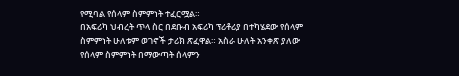የሚባል የሰላም ስምምነት ተፈርሟል።
በአፍሪካ ህብረት ጥላ ስር በደቡብ አፍሪካ ፕሪቶሪያ በተካሄደው የሰላም ስምምነት ሁለቱም ወገኖች ታሪክ ጽፈዋል። አስራ ሁለት አንቀጽ ያለው የሰላም ስምምነት በማውጣት ሰላምን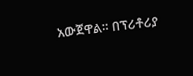አውጀዋል። በፕሪቶሪያ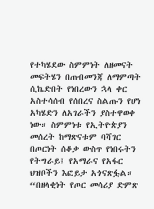የተካሄደው ስምምነት ለዘመናት መፍትሄን በጠብመንጃ ለማምጣት ሲኬድበት የነበረውን ኋላ ቀር አስተሳሰብ የሰበረና ስልጡን የሆነ አካሄድን ለአገራችን ያስተዋወቀ ነው። ስምምነቱ የኢትዮጵያን መሰረት ከማጽናቱም ባሻገር በጦርነት ሰቆቃ ውስጥ የነበሩትን የትግራይ፤ የአማራና የአፋር ህዝቦችን እፎይታ አጎናጽፏል።
“በዘላቂነት የጦር መሳሪያ ድምጽ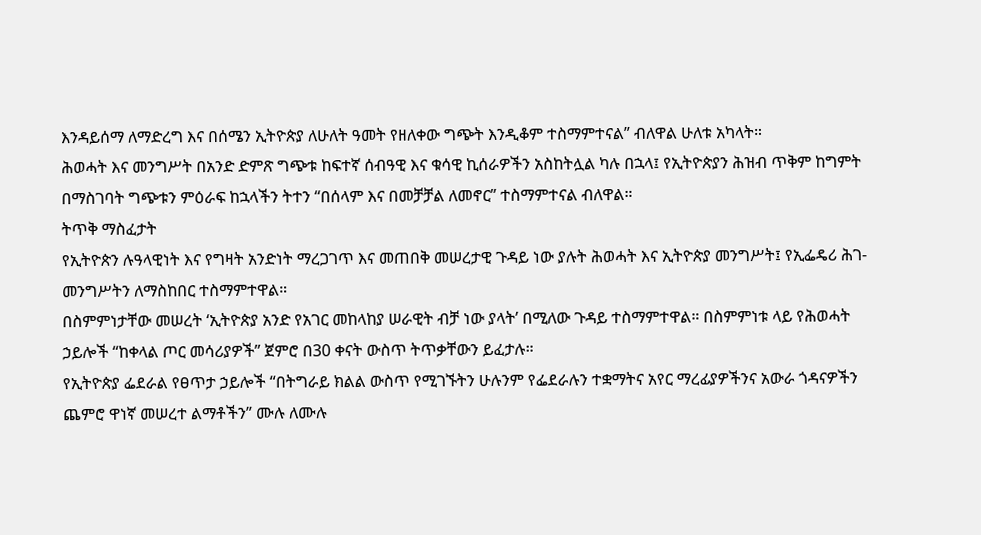እንዳይሰማ ለማድረግ እና በሰሜን ኢትዮጵያ ለሁለት ዓመት የዘለቀው ግጭት እንዲቆም ተስማምተናል” ብለዋል ሁለቱ አካላት።
ሕወሓት እና መንግሥት በአንድ ድምጽ ግጭቱ ከፍተኛ ሰብዓዊ እና ቁሳዊ ኪሰራዎችን አስከትሏል ካሉ በኋላ፤ የኢትዮጵያን ሕዝብ ጥቅም ከግምት በማስገባት ግጭቱን ምዕራፍ ከኋላችን ትተን “በሰላም እና በመቻቻል ለመኖር” ተስማምተናል ብለዋል።
ትጥቅ ማስፈታት
የኢትዮጵን ሉዓላዊነት እና የግዛት አንድነት ማረጋገጥ እና መጠበቅ መሠረታዊ ጉዳይ ነው ያሉት ሕወሓት እና ኢትዮጵያ መንግሥት፤ የኢፌዴሪ ሕገ- መንግሥትን ለማስከበር ተስማምተዋል።
በስምምነታቸው መሠረት ‘ኢትዮጵያ አንድ የአገር መከላከያ ሠራዊት ብቻ ነው ያላት’ በሚለው ጉዳይ ተስማምተዋል። በስምምነቱ ላይ የሕወሓት ኃይሎች “ከቀላል ጦር መሳሪያዎች” ጀምሮ በ30 ቀናት ውስጥ ትጥቃቸውን ይፈታሉ።
የኢትዮጵያ ፌደራል የፀጥታ ኃይሎች “በትግራይ ክልል ውስጥ የሚገኙትን ሁሉንም የፌደራሉን ተቋማትና አየር ማረፊያዎችንና አውራ ጎዳናዎችን ጨምሮ ዋነኛ መሠረተ ልማቶችን” ሙሉ ለሙሉ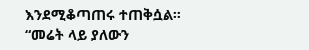እንደሚቆጣጠሩ ተጠቅሷል።
“መሬት ላይ ያለውን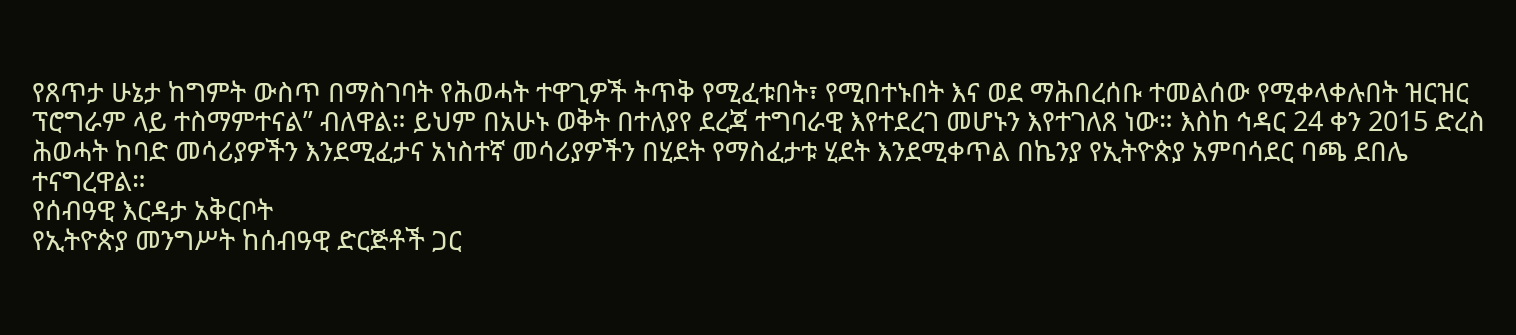የጸጥታ ሁኔታ ከግምት ውስጥ በማስገባት የሕወሓት ተዋጊዎች ትጥቅ የሚፈቱበት፣ የሚበተኑበት እና ወደ ማሕበረሰቡ ተመልሰው የሚቀላቀሉበት ዝርዝር ፕሮግራም ላይ ተስማምተናል” ብለዋል። ይህም በአሁኑ ወቅት በተለያየ ደረጃ ተግባራዊ እየተደረገ መሆኑን እየተገለጸ ነው። እስከ ኅዳር 24 ቀን 2015 ድረስ ሕወሓት ከባድ መሳሪያዎችን እንደሚፈታና አነስተኛ መሳሪያዎችን በሂደት የማስፈታቱ ሂደት እንደሚቀጥል በኬንያ የኢትዮጵያ አምባሳደር ባጫ ደበሌ ተናግረዋል።
የሰብዓዊ እርዳታ አቅርቦት
የኢትዮጵያ መንግሥት ከሰብዓዊ ድርጅቶች ጋር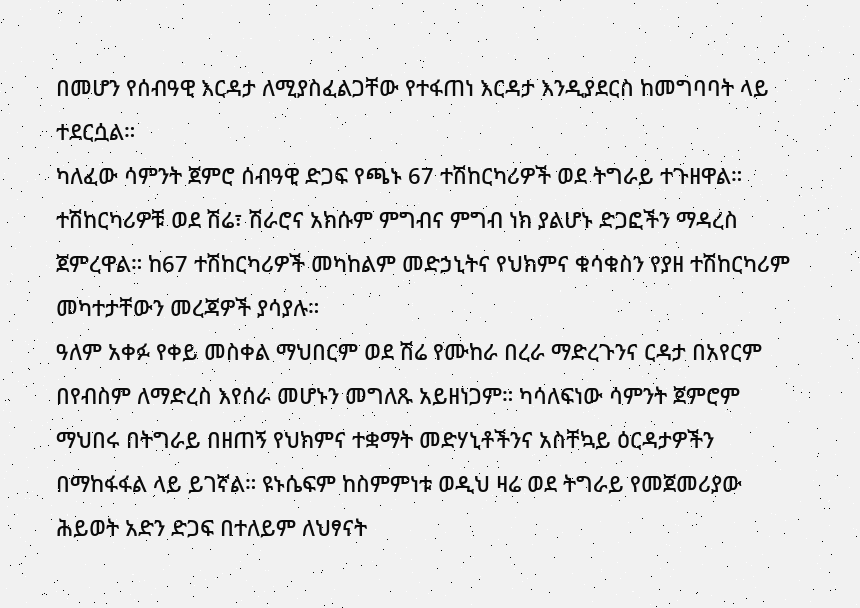በመሆን የሰብዓዊ እርዳታ ለሚያስፈልጋቸው የተፋጠነ እርዳታ እንዲያደርስ ከመግባባት ላይ ተደርሷል።
ካለፈው ሳምንት ጀምሮ ሰብዓዊ ድጋፍ የጫኑ 67 ተሽከርካሪዎች ወደ ትግራይ ተጉዘዋል። ተሽከርካሪዎቹ ወደ ሽሬ፣ ሽራሮና አክሱም ምግብና ምግብ ነክ ያልሆኑ ድጋፎችን ማዳረስ ጀምረዋል። ከ67 ተሽከርካሪዎች መካከልም መድኃኒትና የህክምና ቁሳቁስን የያዘ ተሽከርካሪም መካተታቸውን መረጃዎች ያሳያሉ።
ዓለም አቀፉ የቀይ መስቀል ማህበርም ወደ ሽሬ የሙከራ በረራ ማድረጉንና ርዳታ በአየርም በየብስም ለማድረስ እየሰራ መሆኑን መግለጹ አይዘነጋም። ካሳለፍነው ሳምንት ጀምሮም ማህበሩ በትግራይ በዘጠኝ የህክምና ተቋማት መድሃኒቶችንና አስቸኳይ ዕርዳታዎችን በማከፋፋል ላይ ይገኛል። ዩኑሴፍም ከስምምነቱ ወዲህ ዛሬ ወደ ትግራይ የመጀመሪያው ሕይወት አድን ድጋፍ በተለይም ለህፃናት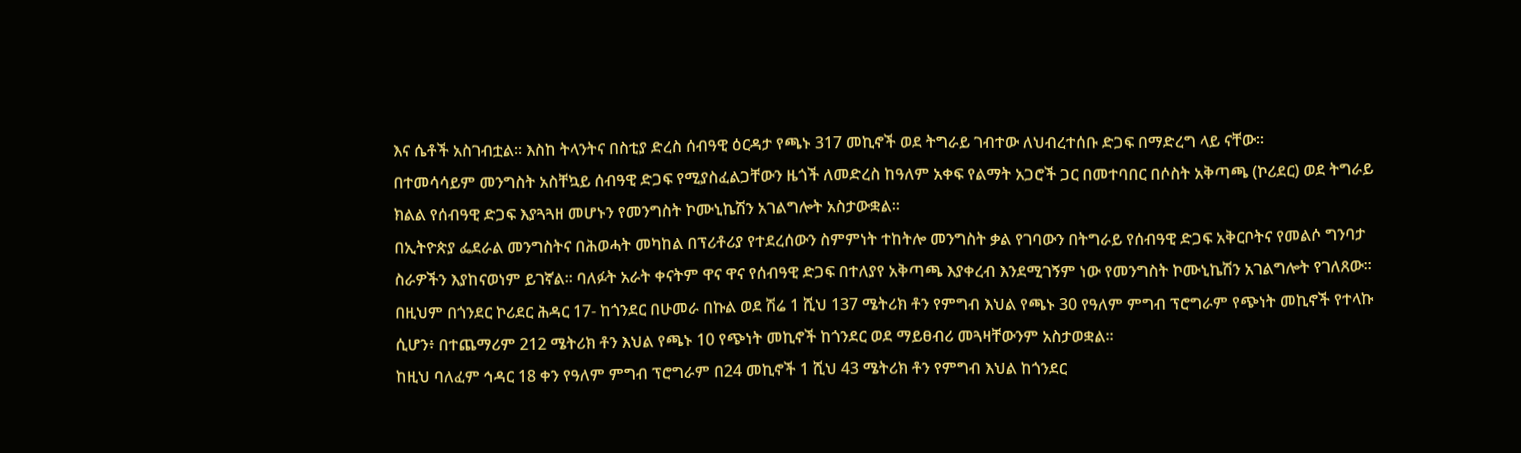እና ሴቶች አስገብቷል። እስከ ትላንትና በስቲያ ድረስ ሰብዓዊ ዕርዳታ የጫኑ 317 መኪኖች ወደ ትግራይ ገብተው ለህብረተሰቡ ድጋፍ በማድረግ ላይ ናቸው።
በተመሳሳይም መንግስት አስቸኳይ ሰብዓዊ ድጋፍ የሚያስፈልጋቸውን ዜጎች ለመድረስ ከዓለም አቀፍ የልማት አጋሮች ጋር በመተባበር በሶስት አቅጣጫ (ኮሪደር) ወደ ትግራይ ክልል የሰብዓዊ ድጋፍ እያጓጓዘ መሆኑን የመንግስት ኮሙኒኬሽን አገልግሎት አስታውቋል።
በኢትዮጵያ ፌደራል መንግስትና በሕወሓት መካከል በፕሪቶሪያ የተደረሰውን ስምምነት ተከትሎ መንግስት ቃል የገባውን በትግራይ የሰብዓዊ ድጋፍ አቅርቦትና የመልሶ ግንባታ ስራዎችን እያከናወነም ይገኛል። ባለፉት አራት ቀናትም ዋና ዋና የሰብዓዊ ድጋፍ በተለያየ አቅጣጫ እያቀረብ እንደሚገኝም ነው የመንግስት ኮሙኒኬሽን አገልግሎት የገለጸው።
በዚህም በጎንደር ኮሪደር ሕዳር 17- ከጎንደር በሁመራ በኩል ወደ ሽሬ 1 ሺህ 137 ሜትሪክ ቶን የምግብ እህል የጫኑ 30 የዓለም ምግብ ፕሮግራም የጭነት መኪኖች የተላኩ ሲሆን፥ በተጨማሪም 212 ሜትሪክ ቶን እህል የጫኑ 10 የጭነት መኪኖች ከጎንደር ወደ ማይፀብሪ መጓዛቸውንም አስታወቋል።
ከዚህ ባለፈም ኅዳር 18 ቀን የዓለም ምግብ ፕሮግራም በ24 መኪኖች 1 ሺህ 43 ሜትሪክ ቶን የምግብ እህል ከጎንደር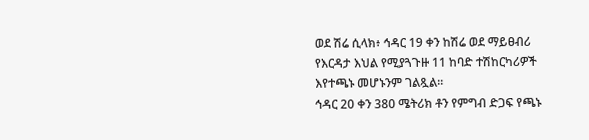ወደ ሽሬ ሲላክ፥ ኅዳር 19 ቀን ከሽሬ ወደ ማይፀብሪ የእርዳታ እህል የሚያጓጉዙ 11 ከባድ ተሽከርካሪዎች እየተጫኑ መሆኑንም ገልጿል።
ኅዳር 20 ቀን 380 ሜትሪክ ቶን የምግብ ድጋፍ የጫኑ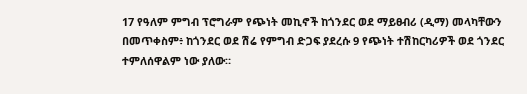17 የዓለም ምግብ ፕሮግራም የጭነት መኪኖች ከጎንደር ወደ ማይፀብሪ (ዲማ) መላካቸውን በመጥቀስም፥ ከጎንደር ወደ ሽሬ የምግብ ድጋፍ ያደረሱ 9 የጭነት ተሽከርካሪዎች ወደ ጎንደር ተምለሰዋልም ነው ያለው።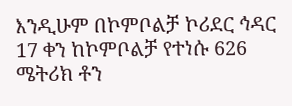እንዲሁም በኮምቦልቻ ኮሪደር ኅዳር 17 ቀን ከኮምቦልቻ የተነሱ 626 ሜትሪክ ቶን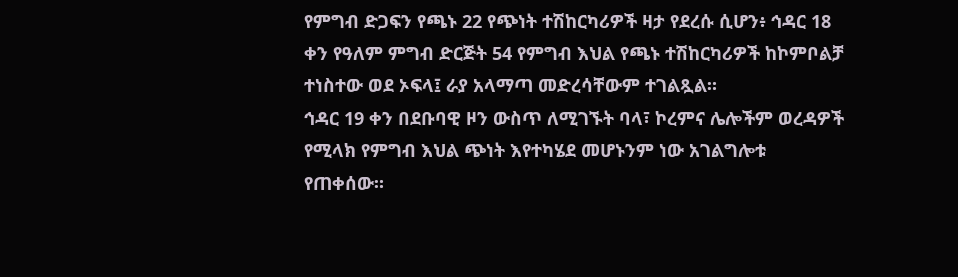የምግብ ድጋፍን የጫኑ 22 የጭነት ተሽከርካሪዎች ዛታ የደረሱ ሲሆን፥ ኅዳር 18 ቀን የዓለም ምግብ ድርጅት 54 የምግብ እህል የጫኑ ተሽከርካሪዎች ከኮምቦልቻ ተነስተው ወደ ኦፍላ፤ ራያ አላማጣ መድረሳቸውም ተገልጿል።
ኅዳር 19 ቀን በደቡባዊ ዞን ውስጥ ለሚገኙት ባላ፣ ኮረምና ሌሎችም ወረዳዎች የሚላክ የምግብ እህል ጭነት እየተካሄደ መሆኑንም ነው አገልግሎቱ የጠቀሰው።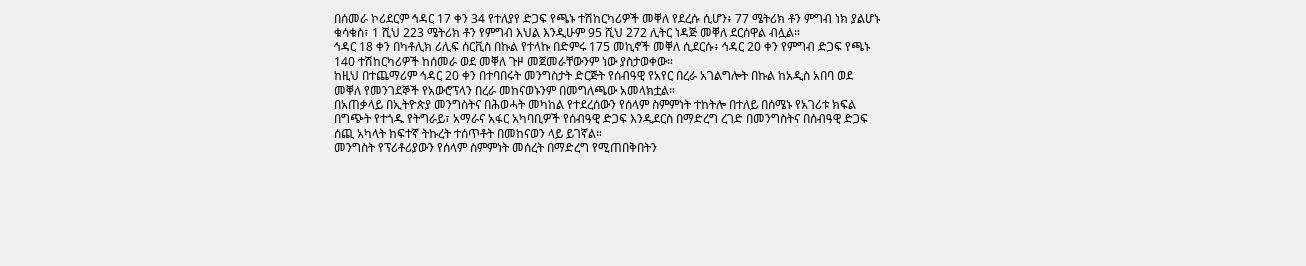በሰመራ ኮሪደርም ኅዳር 17 ቀን 34 የተለያየ ድጋፍ የጫኑ ተሽከርካሪዎች መቐለ የደረሱ ሲሆን፥ 77 ሜትሪክ ቶን ምግብ ነክ ያልሆኑ ቁሳቁስ፣ 1 ሺህ 223 ሜትሪክ ቶን የምግብ እህል እንዲሁም 95 ሺህ 272 ሊትር ነዳጅ መቐለ ደርሰዋል ብሏል።
ኅዳር 18 ቀን በካቶሊክ ሪሊፍ ሰርቪስ በኩል የተላኩ በድምሩ 175 መኪኖች መቐለ ሲደርሱ፥ ኅዳር 20 ቀን የምግብ ድጋፍ የጫኑ 140 ተሽከርካሪዎች ከሰመራ ወደ መቐለ ጉዞ መጀመራቸውንም ነው ያስታወቀው።
ከዚህ በተጨማሪም ኅዳር 20 ቀን በተባበሩት መንግስታት ድርጅት የሰብዓዊ የአየር በረራ አገልግሎት በኩል ከአዲስ አበባ ወደ መቐለ የመንገደኞች የአውሮፕላን በረራ መከናወኑንም በመግለጫው አመላክቷል።
በአጠቃላይ በኢትዮጵያ መንግስትና በሕወሓት መካከል የተደረሰውን የሰላም ስምምነት ተከትሎ በተለይ በሰሜኑ የአገሪቱ ክፍል በግጭት የተጎዱ የትግራይ፣ አማራና አፋር አካባቢዎች የሰብዓዊ ድጋፍ እንዲደርስ በማድረግ ረገድ በመንግስትና በሰብዓዊ ድጋፍ ሰጪ አካላት ከፍተኛ ትኩረት ተሰጥቶት በመከናወን ላይ ይገኛል።
መንግስት የፕሪቶሪያውን የሰላም ስምምነት መሰረት በማድረግ የሚጠበቅበትን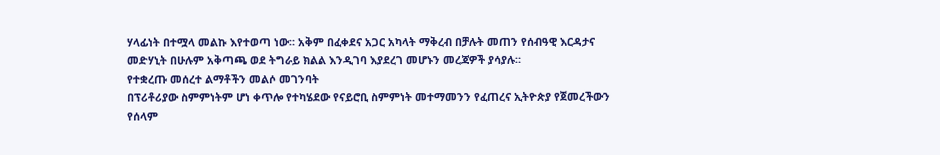ሃላፊነት በተሟላ መልኩ እየተወጣ ነው። አቅም በፈቀደና አጋር አካላት ማቅረብ በቻሉት መጠን የሰብዓዊ እርዳታና መድሃኒት በሁሉም አቅጣጫ ወደ ትግራይ ክልል እንዲገባ እያደረገ መሆኑን መረጃዎች ያሳያሉ።
የተቋረጡ መሰረተ ልማቶችን መልሶ መገንባት
በፕሪቶሪያው ስምምነትም ሆነ ቀጥሎ የተካሄደው የናይሮቢ ስምምነት መተማመንን የፈጠረና ኢትዮጵያ የጀመረችውን የሰላም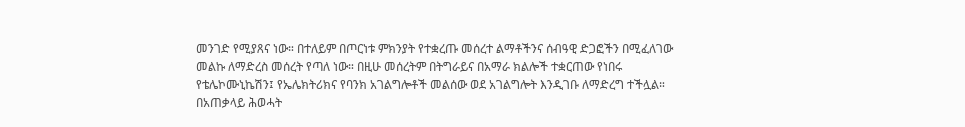መንገድ የሚያጸና ነው። በተለይም በጦርነቱ ምክንያት የተቋረጡ መሰረተ ልማቶችንና ሰብዓዊ ድጋፎችን በሚፈለገው መልኩ ለማድረስ መሰረት የጣለ ነው። በዚሁ መሰረትም በትግራይና በአማራ ክልሎች ተቋርጠው የነበሩ የቴሌኮሙኒኬሽን፤ የኤሌክትሪክና የባንክ አገልግሎቶች መልሰው ወደ አገልግሎት እንዲገቡ ለማድረግ ተችሏል።
በአጠቃላይ ሕወሓት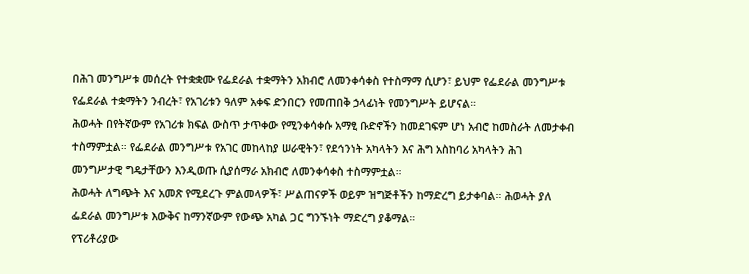በሕገ መንግሥቱ መሰረት የተቋቋሙ የፌደራል ተቋማትን አክብሮ ለመንቀሳቀስ የተስማማ ሲሆን፣ ይህም የፌደራል መንግሥቱ የፌደራል ተቋማትን ንብረት፣ የአገሪቱን ዓለም አቀፍ ድንበርን የመጠበቅ ኃላፊነት የመንግሥት ይሆናል።
ሕወሓት በየትኛውም የአገሪቱ ክፍል ውስጥ ታጥቀው የሚንቀሳቀሱ አማፂ ቡድኖችን ከመደገፍም ሆነ አብሮ ከመስራት ለመታቀብ ተስማምቷል። የፌደራል መንግሥቱ የአገር መከላከያ ሠራዊትን፣ የደኅንነት አካላትን እና ሕግ አስከባሪ አካላትን ሕገ መንግሥታዊ ግዴታቸውን እንዲወጡ ሲያሰማራ አክብሮ ለመንቀሳቀስ ተስማምቷል።
ሕወሓት ለግጭት እና አመጽ የሚደረጉ ምልመላዎች፣ ሥልጠናዎች ወይም ዝግጅቶችን ከማድረግ ይታቀባል። ሕወሓት ያለ ፌደራል መንግሥቱ እውቅና ከማንኛውም የውጭ አካል ጋር ግንኙነት ማድረግ ያቆማል።
የፕሪቶሪያው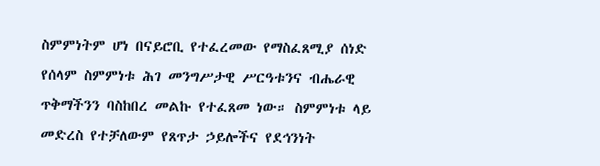ስምምነትም ሆነ በናይሮቢ የተፈረመው የማስፈጸሚያ ሰነድ የሰላም ስምምነቱ ሕገ መንግሥታዊ ሥርዓቱንና ብሔራዊ ጥቅማችንን ባስከበረ መልኩ የተፈጸመ ነው። ስምምነቱ ላይ መድረስ የተቻለውም የጸጥታ ኃይሎችና የደኅንነት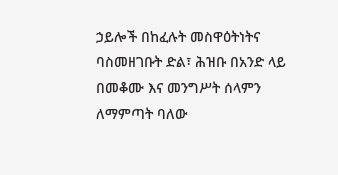ኃይሎች በከፈሉት መስዋዕትነትና ባስመዘገቡት ድል፣ ሕዝቡ በአንድ ላይ በመቆሙ እና መንግሥት ሰላምን ለማምጣት ባለው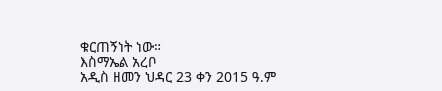ቁርጠኝነት ነው።
እስማኤል አረቦ
አዲስ ዘመን ህዳር 23 ቀን 2015 ዓ.ም